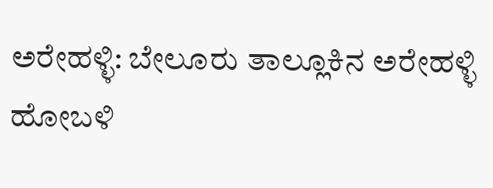ಅರೇಹಳ್ಳಿ: ಬೇಲೂರು ತಾಲ್ಲೂಕಿನ ಅರೇಹಳ್ಳಿ ಹೋಬಳಿ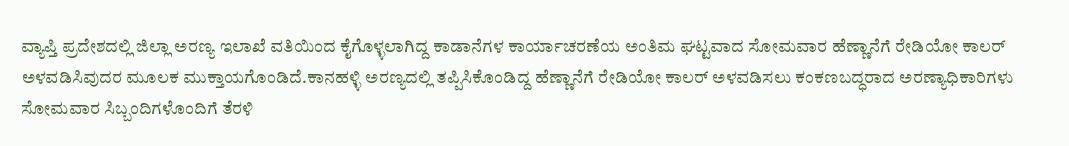ವ್ಯಾಪ್ತಿ ಪ್ರದೇಶದಲ್ಲಿ ಜಿಲ್ಲಾ ಅರಣ್ಯ ಇಲಾಖೆ ವತಿಯಿಂದ ಕೈಗೊಳ್ಳಲಾಗಿದ್ದ ಕಾಡಾನೆಗಳ ಕಾರ್ಯಾಚರಣೆಯ ಅಂತಿಮ ಘಟ್ಟವಾದ ಸೋಮವಾರ ಹೆಣ್ಣಾನೆಗೆ ರೇಡಿಯೋ ಕಾಲರ್ ಅಳವಡಿಸಿವುದರ ಮೂಲಕ ಮುಕ್ತಾಯಗೊಂಡಿದೆ.ಕಾನಹಳ್ಳಿ ಅರಣ್ಯದಲ್ಲಿ ತಪ್ಪಿಸಿಕೊಂಡಿದ್ದ ಹೆಣ್ಣಾನೆಗೆ ರೇಡಿಯೋ ಕಾಲರ್ ಅಳವಡಿಸಲು ಕಂಕಣಬದ್ಧರಾದ ಅರಣ್ಯಾಧಿಕಾರಿಗಳು ಸೋಮವಾರ ಸಿಬ್ಬಂದಿಗಳೊಂದಿಗೆ ತೆರಳಿ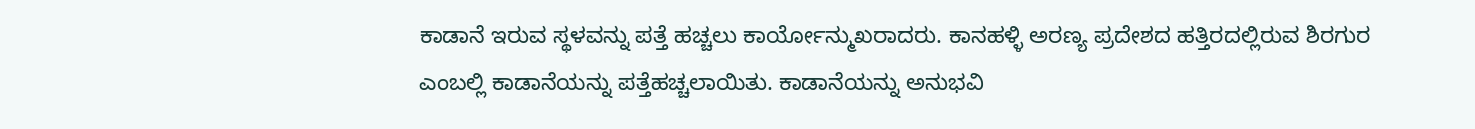ಕಾಡಾನೆ ಇರುವ ಸ್ಥಳವನ್ನು ಪತ್ತೆ ಹಚ್ಚಲು ಕಾರ್ಯೋನ್ಮುಖರಾದರು. ಕಾನಹಳ್ಳಿ ಅರಣ್ಯ ಪ್ರದೇಶದ ಹತ್ತಿರದಲ್ಲಿರುವ ಶಿರಗುರ ಎಂಬಲ್ಲಿ ಕಾಡಾನೆಯನ್ನು ಪತ್ತೆಹಚ್ಚಲಾಯಿತು. ಕಾಡಾನೆಯನ್ನು ಅನುಭವಿ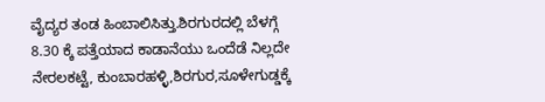ವೈದ್ಯರ ತಂಡ ಹಿಂಬಾಲಿಸಿತ್ತು.ಶಿರಗುರದಲ್ಲಿ ಬೆಳಗ್ಗೆ 8.30 ಕ್ಕೆ ಪತ್ತೆಯಾದ ಕಾಡಾನೆಯು ಒಂದೆಡೆ ನಿಲ್ಲದೇ ನೇರಲಕಟ್ಟೆ, ಕುಂಬಾರಹಳ್ಳಿ,ಶಿರಗುರ,ಸೂಳೇಗುಡ್ಡಕ್ಕೆ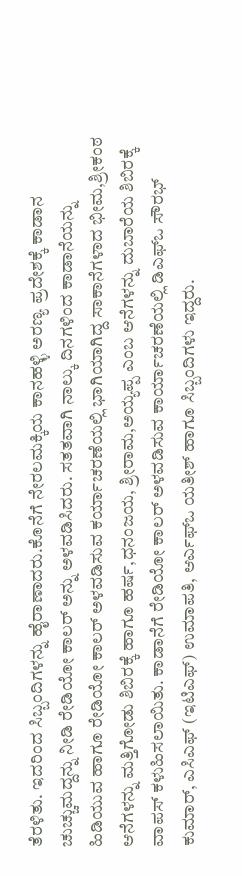ತೆರಳಿತು. ಇದರಿಂದ ಸಿಬ್ಬಂದಿಗಳನ್ನು ಹೈರಾಣಾದರು.ಕೊನೆಗೆ ನೇರಲಮಕ್ಕಿಯ ಕಾನಹಳ್ಳಿ ಅರಣ್ಯ ಪ್ರದೇಶಕ್ಕೆ ಕಾಡಾನ ಚುಚ್ಚುಮದ್ದನ್ನು ನೀಡಿ ರೇಡಿಯೋ ಕಾಲರ್ ಅನ್ನು ಅಳವಡಿಸಿದರು. ಸತತವಾಗಿ ನಾಲ್ಕು ದಿನಗಳಿಂದ ಕಾಡಾನೆಯನ್ನು ಹಿಡಿಯುವ ಹಾಗೂ ರೇಡಿಯೋ ಕಾಲರ್ ಅಳವಡಿಸುವ ಕರ್ಯಾಚರಣೆಯಲ್ಲಿ ಭಾಗಿಯಾಗಿದ್ದ ಸಾಕಾನೆಗಳಾದ ಭೀಮ,ಶ್ರೀಕಂಠ ಆನೆಗಳನ್ನು ಮತ್ತಿಗೋಡು ಶಿಬಿರಕ್ಕೆ ಹಾಗೂ ಹರ್ಷ,ಧನಂಜಯ, ಶ್ರೀರಾಮ,ಅಯ್ಯಪ್ಪ ಎಂಬ ಆನೆಗಳನ್ನು ದುಬಾರೆಯ ಶಿಬಿರಕ್ಕೆ ವಾಪಸ್ ಕಳುಹಿಸಲಾಯಿತು. ಕಾಡಾನೆಗೆ ರೇಡಿಯೋ ಕಾಲರ್ ಅಳವಡಿಸುವ ಕಾರ್ಯಾಚರಣೆಯಲ್ಲಿ ಡಿಎಫ್ಒ ಸೌರಭ್ ಕುಮಾರ್, ಎಸಿಎಫ್ (ಇಟಿಎಫ್) ಉಮಾಪತಿ, ಆರ್ಎಫ್ಒ ಯತೀಶ್ ಹಾಗೂ ಸಿಬ್ಬಂದಿಗಳು ಇದ್ದರು.